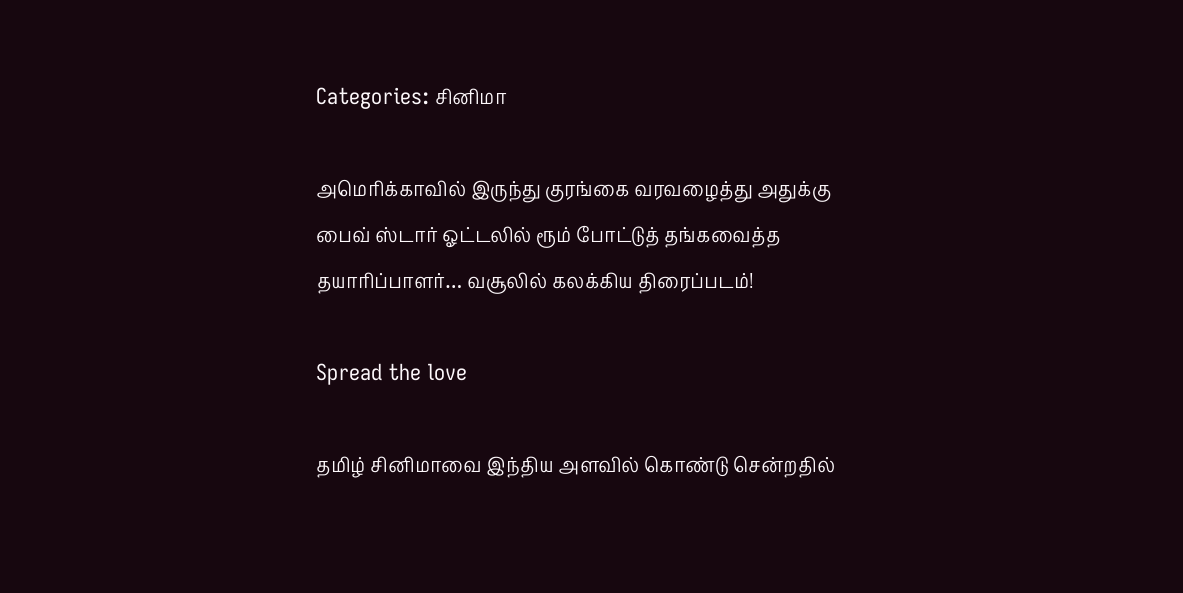Categories: சினிமா

அமெரிக்காவில் இருந்து குரங்கை வரவழைத்து அதுக்கு பைவ் ஸ்டார் ஓட்டலில் ரூம் போட்டுத் தங்கவைத்த தயாரிப்பாளர்… வசூலில் கலக்கிய திரைப்படம்!

Spread the love

தமிழ் சினிமாவை இந்திய அளவில் கொண்டு சென்றதில்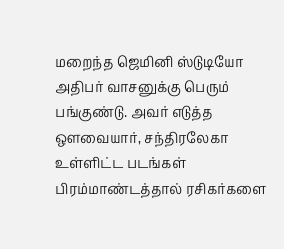மறைந்த ஜெமினி ஸ்டுடியோ அதிபர் வாசனுக்கு பெரும் பங்குண்டு. அவர் எடுத்த ஔவையார், சந்திரலேகா உள்ளிட்ட படங்கள் பிரம்மாண்டத்தால் ரசிகர்களை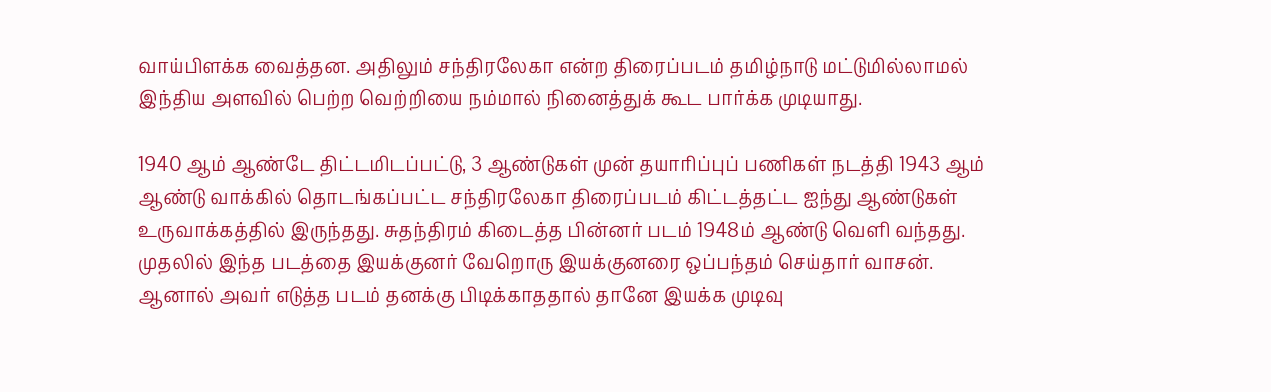வாய்பிளக்க வைத்தன. அதிலும் சந்திரலேகா என்ற திரைப்படம் தமிழ்நாடு மட்டுமில்லாமல் இந்திய அளவில் பெற்ற வெற்றியை நம்மால் நினைத்துக் கூட பார்க்க முடியாது.

1940 ஆம் ஆண்டே திட்டமிடப்பட்டு, 3 ஆண்டுகள் முன் தயாரிப்புப் பணிகள் நடத்தி 1943 ஆம் ஆண்டு வாக்கில் தொடங்கப்பட்ட சந்திரலேகா திரைப்படம் கிட்டத்தட்ட ஐந்து ஆண்டுகள் உருவாக்கத்தில் இருந்தது. சுதந்திரம் கிடைத்த பின்னர் படம் 1948ம் ஆண்டு வெளி வந்தது.  முதலில் இந்த படத்தை இயக்குனர் வேறொரு இயக்குனரை ஒப்பந்தம் செய்தார் வாசன். ஆனால் அவர் எடுத்த படம் தனக்கு பிடிக்காததால் தானே இயக்க முடிவு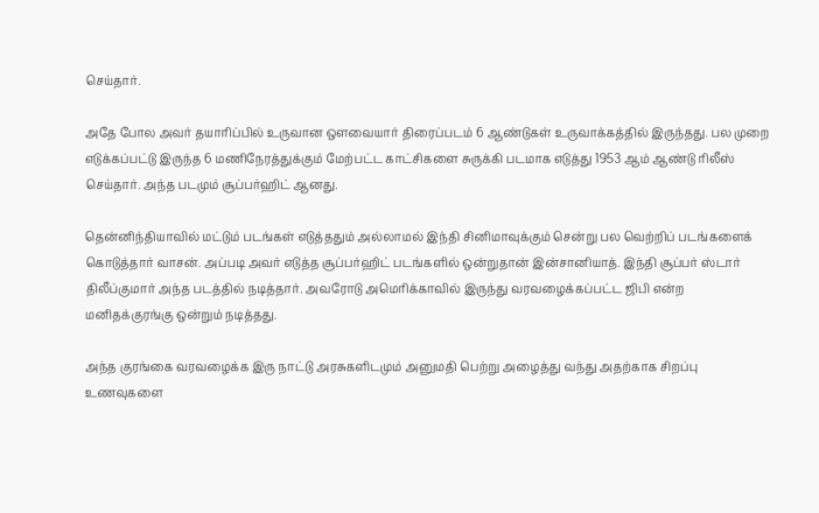செய்தார்.

அதே போல அவர் தயாரிப்பில் உருவான ஔவையார் திரைப்படம் 6 ஆண்டுகள் உருவாக்கத்தில் இருந்தது. பல முறை எடுக்கப்பட்டு இருந்த 6 மணிநேரத்துக்கும் மேற்பட்ட காட்சிகளை சுருக்கி படமாக எடுத்து 1953 ஆம் ஆண்டு ரிலீஸ் செய்தார். அந்த படமும் சூப்பர்ஹிட் ஆனது.

தென்னிந்தியாவில் மட்டும் படங்கள் எடுத்ததும் அல்லாமல் இந்தி சினிமாவுக்கும் சென்று பல வெற்றிப் படங்களைக் கொடுத்தார் வாசன். அப்படி அவர் எடுத்த சூப்பர்ஹிட் படங்களில் ஒன்றுதான் இன்சானியாத். இந்தி சூப்பர் ஸ்டார் திலீப்குமார் அந்த படத்தில் நடித்தார். அவரோடு அமெரிக்காவில் இருந்து வரவழைக்கப்பட்ட ஜிபி என்ற மனிதக்குரங்கு ஒன்றும் நடித்தது.

அந்த குரங்கை வரவழைக்க இரு நாட்டு அரசுகளிடமும் அனுமதி பெற்று அழைத்து வந்து அதற்காக சிறப்பு உணவுகளை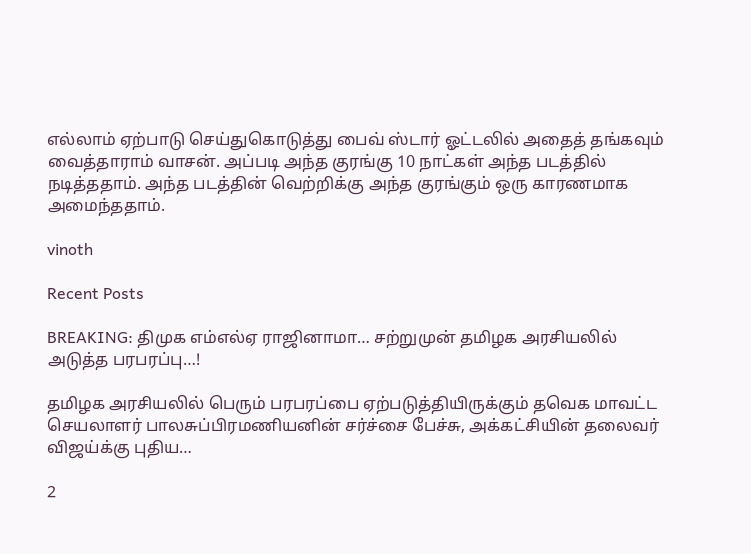எல்லாம் ஏற்பாடு செய்துகொடுத்து பைவ் ஸ்டார் ஓட்டலில் அதைத் தங்கவும் வைத்தாராம் வாசன். அப்படி அந்த குரங்கு 10 நாட்கள் அந்த படத்தில் நடித்ததாம். அந்த படத்தின் வெற்றிக்கு அந்த குரங்கும் ஒரு காரணமாக அமைந்ததாம்.

vinoth

Recent Posts

BREAKING: திமுக எம்எல்ஏ ராஜினாமா… சற்றுமுன் தமிழக அரசியலில் அடுத்த பரபரப்பு…!

தமிழக அரசியலில் பெரும் பரபரப்பை ஏற்படுத்தியிருக்கும் தவெக மாவட்ட செயலாளர் பாலசுப்பிரமணியனின் சர்ச்சை பேச்சு, அக்கட்சியின் தலைவர் விஜய்க்கு புதிய…

2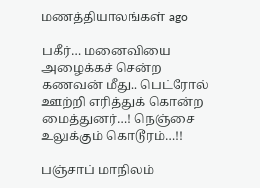மணத்தியாலங்கள் ago

பகீர்… மனைவியை அழைக்கச் சென்ற கணவன் மீது.. பெட்ரோல் ஊற்றி எரித்துக் கொன்ற மைத்துனர்…! நெஞ்சை உலுக்கும் கொடூரம்…!!

பஞ்சாப் மாநிலம்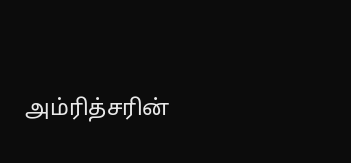அம்ரித்சரின்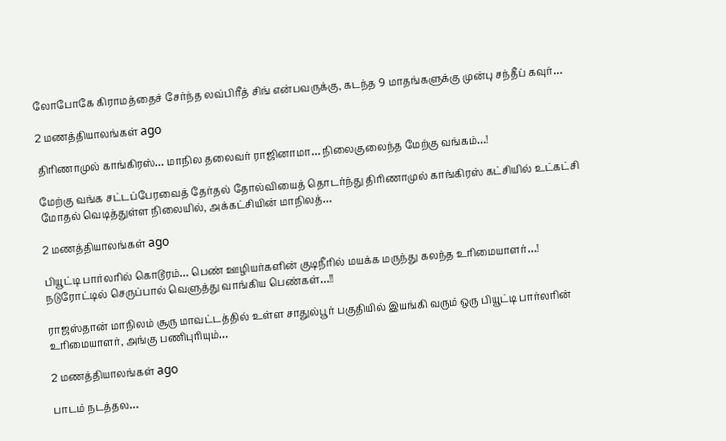லோபோகே கிராமத்தைச் சேர்ந்த லவ்பிரீத் சிங் என்பவருக்கு, கடந்த 9 மாதங்களுக்கு முன்பு சந்தீப் கவுர்…

2 மணத்தியாலங்கள் ago

திரிணாமுல் காங்கிரஸ்… மாநில தலைவர் ராஜினாமா… நிலைகுலைந்த மேற்கு வங்கம்…!

மேற்கு வங்க சட்டப்பேரவைத் தேர்தல் தோல்வியைத் தொடர்ந்து திரிணாமுல் காங்கிரஸ் கட்சியில் உட்கட்சி மோதல் வெடித்துள்ள நிலையில், அக்கட்சியின் மாநிலத்…

2 மணத்தியாலங்கள் ago

பியூட்டி பார்லரில் கொடூரம்… பெண் ஊழியர்களின் குடிநீரில் மயக்க மருந்து கலந்த உரிமையாளர்…! நடுரோட்டில் செருப்பால் வெளுத்து வாங்கிய பெண்கள்…!!

ராஜஸ்தான் மாநிலம் சூரு மாவட்டத்தில் உள்ள சாதுல்பூர் பகுதியில் இயங்கி வரும் ஒரு பியூட்டி பார்லரின் உரிமையாளர், அங்கு பணிபுரியும்…

2 மணத்தியாலங்கள் ago

பாடம் நடத்தல…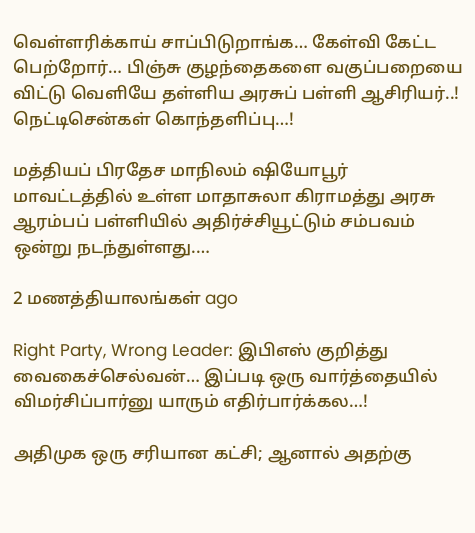வெள்ளரிக்காய் சாப்பிடுறாங்க… கேள்வி கேட்ட பெற்றோர்… பிஞ்சு குழந்தைகளை வகுப்பறையை விட்டு வெளியே தள்ளிய அரசுப் பள்ளி ஆசிரியர்..! நெட்டிசென்கள் கொந்தளிப்பு…!

மத்தியப் பிரதேச மாநிலம் ஷியோபூர் மாவட்டத்தில் உள்ள மாதாசுலா கிராமத்து அரசு ஆரம்பப் பள்ளியில் அதிர்ச்சியூட்டும் சம்பவம் ஒன்று நடந்துள்ளது.…

2 மணத்தியாலங்கள் ago

Right Party, Wrong Leader: இபிஎஸ் குறித்து வைகைச்செல்வன்… இப்படி ஒரு வார்த்தையில் விமர்சிப்பார்னு யாரும் எதிர்பார்க்கல…!

அதிமுக ஒரு சரியான கட்சி; ஆனால் அதற்கு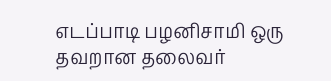எடப்பாடி பழனிசாமி ஒரு தவறான தலைவர்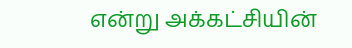என்று அக்கட்சியின்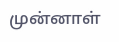முன்னாள்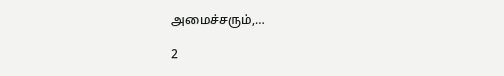அமைச்சரும்,…

2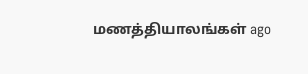மணத்தியாலங்கள் ago